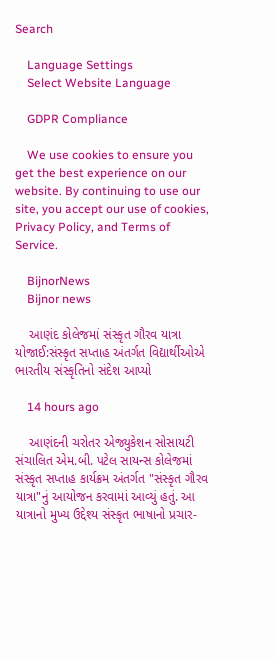Search

    Language Settings
    Select Website Language

    GDPR Compliance

    We use cookies to ensure you get the best experience on our website. By continuing to use our site, you accept our use of cookies, Privacy Policy, and Terms of Service.

    BijnorNews
    Bijnor news

    આણંદ કોલેજમાં સંસ્કૃત ગૌરવ યાત્રા યોજાઈ:સંસ્કૃત સપ્તાહ અંતર્ગત વિદ્યાર્થીઓએ ભારતીય સંસ્કૃતિનો સંદેશ આપ્યો

    14 hours ago

    આણંદની ચરોતર એજ્યુકેશન સોસાયટી સંચાલિત એમ.બી. પટેલ સાયન્સ કોલેજમાં સંસ્કૃત સપ્તાહ કાર્યક્રમ અંતર્ગત "સંસ્કૃત ગૌરવ યાત્રા"નું આયોજન કરવામાં આવ્યું હતું. આ યાત્રાનો મુખ્ય ઉદ્દેશ્ય સંસ્કૃત ભાષાનો પ્રચાર-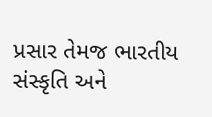પ્રસાર તેમજ ભારતીય સંસ્કૃતિ અને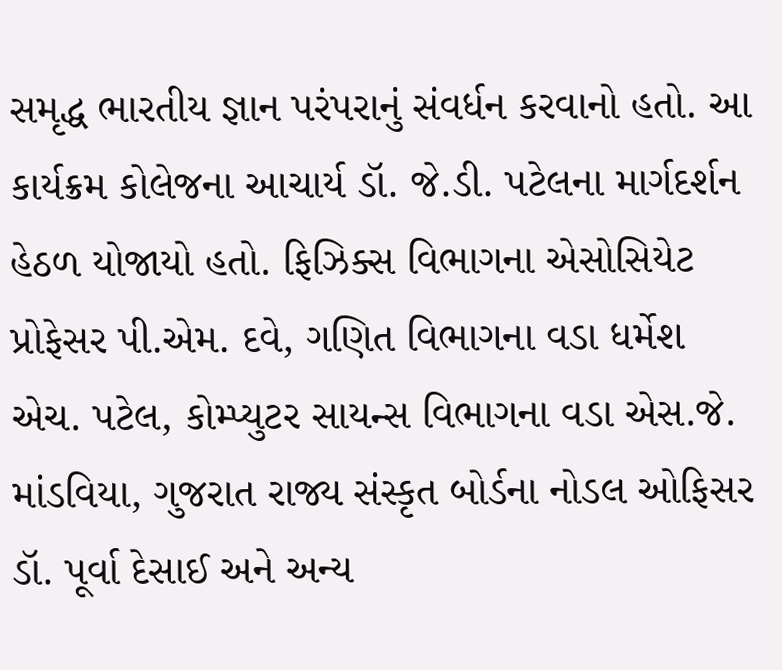સમૃદ્ધ ભારતીય જ્ઞાન પરંપરાનું સંવર્ધન કરવાનો હતો. આ કાર્યક્રમ કોલેજના આચાર્ય ડૉ. જે.ડી. પટેલના માર્ગદર્શન હેઠળ યોજાયો હતો. ફિઝિક્સ વિભાગના એસોસિયેટ પ્રોફેસર પી.એમ. દવે, ગણિત વિભાગના વડા ધર્મેશ એચ. પટેલ, કોમ્પ્યુટર સાયન્સ વિભાગના વડા એસ.જે. માંડવિયા, ગુજરાત રાજ્ય સંસ્કૃત બોર્ડના નોડલ ઓફિસર ડૉ. પૂર્વા દેસાઈ અને અન્ય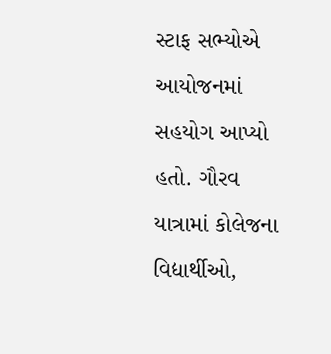સ્ટાફ સભ્યોએ આયોજનમાં સહયોગ આપ્યો હતો. ગૌરવ યાત્રામાં કોલેજના વિદ્યાર્થીઓ,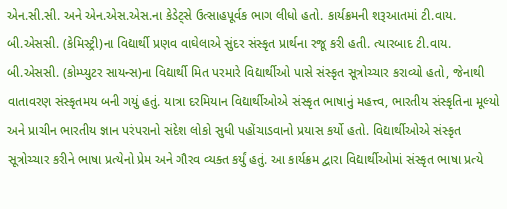એન.સી.સી. અને એન.એસ.એસ.ના કેડેટ્સે ઉત્સાહપૂર્વક ભાગ લીધો હતો. કાર્યક્રમની શરૂઆતમાં ટી.વાય. બી.એસસી. (કેમિસ્ટ્રી)ના વિદ્યાર્થી પ્રણવ વાઘેલાએ સુંદર સંસ્કૃત પ્રાર્થના રજૂ કરી હતી. ત્યારબાદ ટી.વાય. બી.એસસી. (કોમ્પ્યુટર સાયન્સ)ના વિદ્યાર્થી મિત પરમારે વિદ્યાર્થીઓ પાસે સંસ્કૃત સૂત્રોચ્ચાર કરાવ્યો હતો, જેનાથી વાતાવરણ સંસ્કૃતમય બની ગયું હતું. યાત્રા દરમિયાન વિદ્યાર્થીઓએ સંસ્કૃત ભાષાનું મહત્ત્વ, ભારતીય સંસ્કૃતિના મૂલ્યો અને પ્રાચીન ભારતીય જ્ઞાન પરંપરાનો સંદેશ લોકો સુધી પહોંચાડવાનો પ્રયાસ કર્યો હતો. વિદ્યાર્થીઓએ સંસ્કૃત સૂત્રોચ્ચાર કરીને ભાષા પ્રત્યેનો પ્રેમ અને ગૌરવ વ્યક્ત કર્યું હતું. આ કાર્યક્રમ દ્વારા વિદ્યાર્થીઓમાં સંસ્કૃત ભાષા પ્રત્યે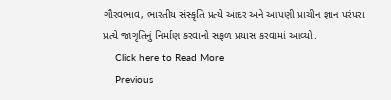ગૌરવભાવ, ભારતીય સંસ્કૃતિ પ્રત્યે આદર અને આપણી પ્રાચીન જ્ઞાન પરંપરા પ્રત્યે જાગૃતિનું નિર્માણ કરવાનો સફળ પ્રયાસ કરવામાં આવ્યો.
    Click here to Read More
    Previous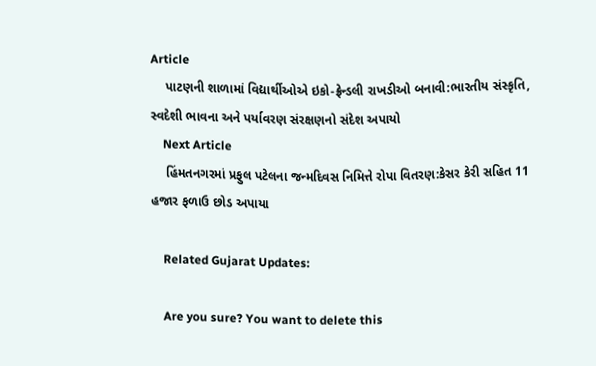Article
    પાટણની શાળામાં વિદ્યાર્થીઓએ ઇકો-ફ્રેન્ડલી રાખડીઓ બનાવી:ભારતીય સંસ્કૃતિ, સ્વદેશી ભાવના અને પર્યાવરણ સંરક્ષણનો સંદેશ અપાયો
    Next Article
    હિંમતનગરમાં પ્રફુલ પટેલના જન્મદિવસ નિમિત્તે રોપા વિતરણ:કેસર કેરી સહિત 11 હજાર ફળાઉ છોડ અપાયા

    Related Gujarat Updates:

    Are you sure? You want to delete this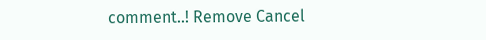comment..! Remove Cancel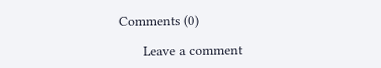Comments (0)

      Leave a comment